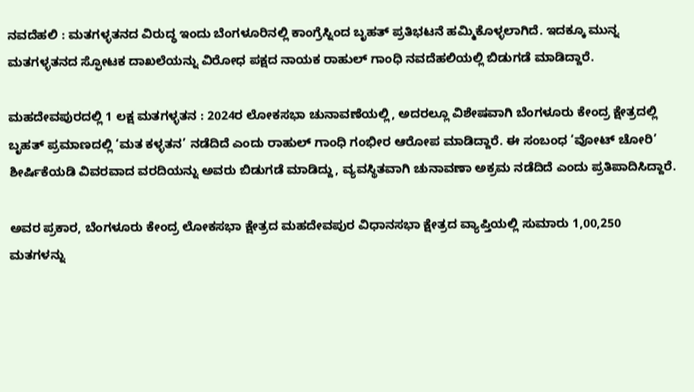ನವದೆಹಲಿ : ಮತಗಳ್ಳತನದ ವಿರುದ್ಧ ಇಂದು ಬೆಂಗಳೂರಿನಲ್ಲಿ ಕಾಂಗ್ರೆಸ್ನಿಂದ ಬೃಹತ್ ಪ್ರತಿಭಟನೆ ಹಮ್ಮಿಕೊಳ್ಳಲಾಗಿದೆ. ಇದಕ್ಕೂ ಮುನ್ನ ಮತಗಳ್ಳತನದ ಸ್ಫೋಟಕ ದಾಖಲೆಯನ್ನು ವಿರೋಧ ಪಕ್ಷದ ನಾಯಕ ರಾಹುಲ್ ಗಾಂಧಿ ನವದೆಹಲಿಯಲ್ಲಿ ಬಿಡುಗಡೆ ಮಾಡಿದ್ದಾರೆ.

ಮಹದೇವಪುರದಲ್ಲಿ 1 ಲಕ್ಷ ಮತಗಳ್ಳತನ : 2024ರ ಲೋಕಸಭಾ ಚುನಾವಣೆಯಲ್ಲಿ, ಅದರಲ್ಲೂ ವಿಶೇಷವಾಗಿ ಬೆಂಗಳೂರು ಕೇಂದ್ರ ಕ್ಷೇತ್ರದಲ್ಲಿ ಬೃಹತ್ ಪ್ರಮಾಣದಲ್ಲಿ ‘ಮತ ಕಳ್ಳತನ’ ನಡೆದಿದೆ ಎಂದು ರಾಹುಲ್ ಗಾಂಧಿ ಗಂಭೀರ ಆರೋಪ ಮಾಡಿದ್ದಾರೆ. ಈ ಸಂಬಂಧ ‘ವೋಟ್ ಚೋರಿ’ ಶೀರ್ಷಿಕೆಯಡಿ ವಿವರವಾದ ವರದಿಯನ್ನು ಅವರು ಬಿಡುಗಡೆ ಮಾಡಿದ್ದು, ವ್ಯವಸ್ಥಿತವಾಗಿ ಚುನಾವಣಾ ಅಕ್ರಮ ನಡೆದಿದೆ ಎಂದು ಪ್ರತಿಪಾದಿಸಿದ್ದಾರೆ.

ಅವರ ಪ್ರಕಾರ, ಬೆಂಗಳೂರು ಕೇಂದ್ರ ಲೋಕಸಭಾ ಕ್ಷೇತ್ರದ ಮಹದೇವಪುರ ವಿಧಾನಸಭಾ ಕ್ಷೇತ್ರದ ವ್ಯಾಪ್ತಿಯಲ್ಲಿ ಸುಮಾರು 1,00,250 ಮತಗಳನ್ನು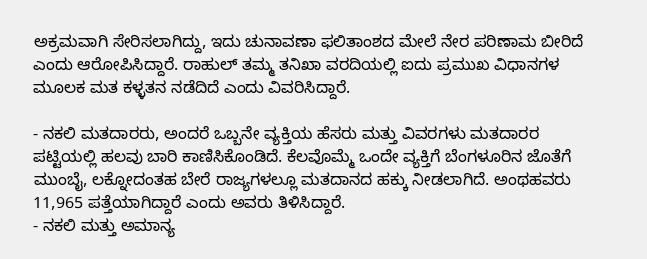ಅಕ್ರಮವಾಗಿ ಸೇರಿಸಲಾಗಿದ್ದು, ಇದು ಚುನಾವಣಾ ಫಲಿತಾಂಶದ ಮೇಲೆ ನೇರ ಪರಿಣಾಮ ಬೀರಿದೆ ಎಂದು ಆರೋಪಿಸಿದ್ದಾರೆ. ರಾಹುಲ್ ತಮ್ಮ ತನಿಖಾ ವರದಿಯಲ್ಲಿ ಐದು ಪ್ರಮುಖ ವಿಧಾನಗಳ ಮೂಲಕ ಮತ ಕಳ್ಳತನ ನಡೆದಿದೆ ಎಂದು ವಿವರಿಸಿದ್ದಾರೆ.

- ನಕಲಿ ಮತದಾರರು, ಅಂದರೆ ಒಬ್ಬನೇ ವ್ಯಕ್ತಿಯ ಹೆಸರು ಮತ್ತು ವಿವರಗಳು ಮತದಾರರ ಪಟ್ಟಿಯಲ್ಲಿ ಹಲವು ಬಾರಿ ಕಾಣಿಸಿಕೊಂಡಿದೆ. ಕೆಲವೊಮ್ಮೆ ಒಂದೇ ವ್ಯಕ್ತಿಗೆ ಬೆಂಗಳೂರಿನ ಜೊತೆಗೆ ಮುಂಬೈ, ಲಕ್ನೋದಂತಹ ಬೇರೆ ರಾಜ್ಯಗಳಲ್ಲೂ ಮತದಾನದ ಹಕ್ಕು ನೀಡಲಾಗಿದೆ. ಅಂಥಹವರು 11,965 ಪತ್ತೆಯಾಗಿದ್ದಾರೆ ಎಂದು ಅವರು ತಿಳಿಸಿದ್ದಾರೆ.
- ನಕಲಿ ಮತ್ತು ಅಮಾನ್ಯ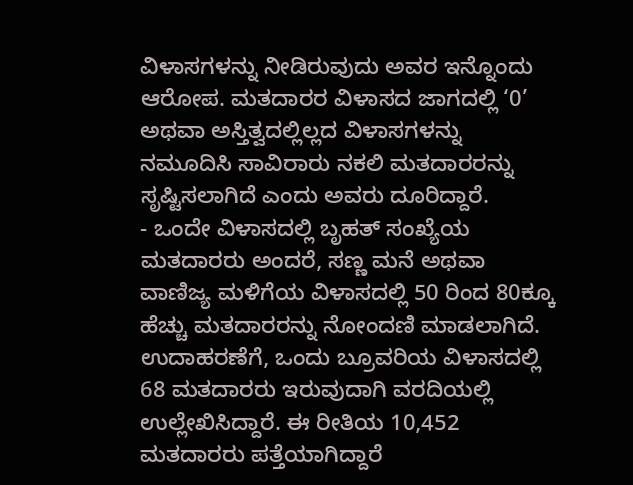ವಿಳಾಸಗಳನ್ನು ನೀಡಿರುವುದು ಅವರ ಇನ್ನೊಂದು ಆರೋಪ. ಮತದಾರರ ವಿಳಾಸದ ಜಾಗದಲ್ಲಿ ‘0’ ಅಥವಾ ಅಸ್ತಿತ್ವದಲ್ಲಿಲ್ಲದ ವಿಳಾಸಗಳನ್ನು ನಮೂದಿಸಿ ಸಾವಿರಾರು ನಕಲಿ ಮತದಾರರನ್ನು ಸೃಷ್ಟಿಸಲಾಗಿದೆ ಎಂದು ಅವರು ದೂರಿದ್ದಾರೆ.
- ಒಂದೇ ವಿಳಾಸದಲ್ಲಿ ಬೃಹತ್ ಸಂಖ್ಯೆಯ ಮತದಾರರು ಅಂದರೆ, ಸಣ್ಣ ಮನೆ ಅಥವಾ ವಾಣಿಜ್ಯ ಮಳಿಗೆಯ ವಿಳಾಸದಲ್ಲಿ 50 ರಿಂದ 80ಕ್ಕೂ ಹೆಚ್ಚು ಮತದಾರರನ್ನು ನೋಂದಣಿ ಮಾಡಲಾಗಿದೆ. ಉದಾಹರಣೆಗೆ, ಒಂದು ಬ್ರೂವರಿಯ ವಿಳಾಸದಲ್ಲಿ 68 ಮತದಾರರು ಇರುವುದಾಗಿ ವರದಿಯಲ್ಲಿ ಉಲ್ಲೇಖಿಸಿದ್ದಾರೆ. ಈ ರೀತಿಯ 10,452 ಮತದಾರರು ಪತ್ತೆಯಾಗಿದ್ದಾರೆ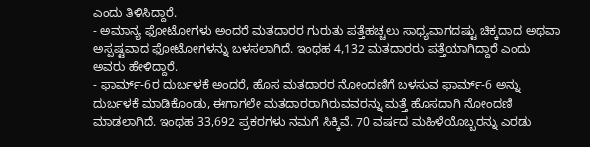ಎಂದು ತಿಳಿಸಿದ್ದಾರೆ.
- ಅಮಾನ್ಯ ಫೋಟೋಗಳು ಅಂದರೆ ಮತದಾರರ ಗುರುತು ಪತ್ತೆಹಚ್ಚಲು ಸಾಧ್ಯವಾಗದಷ್ಟು ಚಿಕ್ಕದಾದ ಅಥವಾ ಅಸ್ಪಷ್ಟವಾದ ಫೋಟೋಗಳನ್ನು ಬಳಸಲಾಗಿದೆ. ಇಂಥಹ 4,132 ಮತದಾರರು ಪತ್ತೆಯಾಗಿದ್ದಾರೆ ಎಂದು ಅವರು ಹೇಳಿದ್ದಾರೆ.
- ಫಾರ್ಮ್-6ರ ದುರ್ಬಳಕೆ ಅಂದರೆ, ಹೊಸ ಮತದಾರರ ನೋಂದಣಿಗೆ ಬಳಸುವ ಫಾರ್ಮ್-6 ಅನ್ನು ದುರ್ಬಳಕೆ ಮಾಡಿಕೊಂಡು, ಈಗಾಗಲೇ ಮತದಾರರಾಗಿರುವವರನ್ನು ಮತ್ತೆ ಹೊಸದಾಗಿ ನೋಂದಣಿ ಮಾಡಲಾಗಿದೆ. ಇಂಥಹ 33,692 ಪ್ರಕರಗಳು ನಮಗೆ ಸಿಕ್ಕಿವೆ. 70 ವರ್ಷದ ಮಹಿಳೆಯೊಬ್ಬರನ್ನು ಎರಡು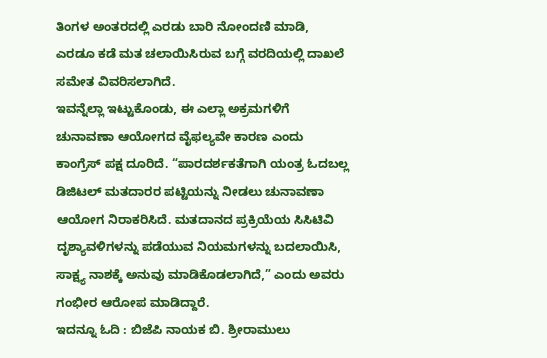ತಿಂಗಳ ಅಂತರದಲ್ಲಿ ಎರಡು ಬಾರಿ ನೋಂದಣಿ ಮಾಡಿ, ಎರಡೂ ಕಡೆ ಮತ ಚಲಾಯಿಸಿರುವ ಬಗ್ಗೆ ವರದಿಯಲ್ಲಿ ದಾಖಲೆ ಸಮೇತ ವಿವರಿಸಲಾಗಿದೆ.
ಇವನ್ನೆಲ್ಲಾ ಇಟ್ಟುಕೊಂಡು, ಈ ಎಲ್ಲಾ ಅಕ್ರಮಗಳಿಗೆ ಚುನಾವಣಾ ಆಯೋಗದ ವೈಫಲ್ಯವೇ ಕಾರಣ ಎಂದು ಕಾಂಗ್ರೆಸ್ ಪಕ್ಷ ದೂರಿದೆ. “ಪಾರದರ್ಶಕತೆಗಾಗಿ ಯಂತ್ರ ಓದಬಲ್ಲ ಡಿಜಿಟಲ್ ಮತದಾರರ ಪಟ್ಟಿಯನ್ನು ನೀಡಲು ಚುನಾವಣಾ ಆಯೋಗ ನಿರಾಕರಿಸಿದೆ. ಮತದಾನದ ಪ್ರಕ್ರಿಯೆಯ ಸಿಸಿಟಿವಿ ದೃಶ್ಯಾವಳಿಗಳನ್ನು ಪಡೆಯುವ ನಿಯಮಗಳನ್ನು ಬದಲಾಯಿಸಿ, ಸಾಕ್ಷ್ಯ ನಾಶಕ್ಕೆ ಅನುವು ಮಾಡಿಕೊಡಲಾಗಿದೆ,” ಎಂದು ಅವರು ಗಂಭೀರ ಆರೋಪ ಮಾಡಿದ್ದಾರೆ.
ಇದನ್ನೂ ಓದಿ : ಬಿಜೆಪಿ ನಾಯಕ ಬಿ. ಶ್ರೀರಾಮುಲು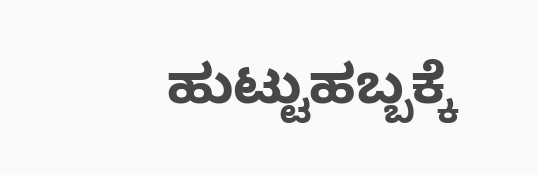ಹುಟ್ಟುಹಬ್ಬಕ್ಕೆ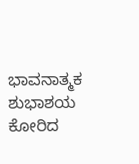ಭಾವನಾತ್ಮಕ ಶುಭಾಶಯ ಕೋರಿದ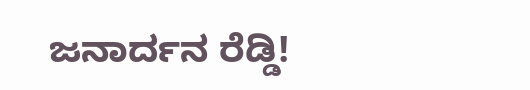ಜನಾರ್ದನ ರೆಡ್ಡಿ!